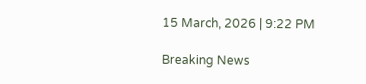15 March, 2026 | 9:22 PM

Breaking News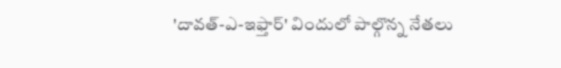'దావత్-ఎ-ఇఫ్తార్' విందులో పాల్గొన్న నేతలు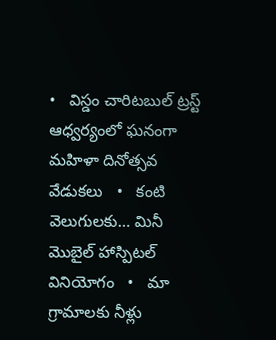•   విస్డం చారిటబుల్ ట్రస్ట్ ఆధ్వర్యంలో ఘనంగా మహిళా దినోత్సవ వేడుకలు   •   కంటి వెలుగులకు… మినీ మొబైల్ హాస్పిటల్ వినియోగం   •   మా గ్రామాలకు నీళ్లు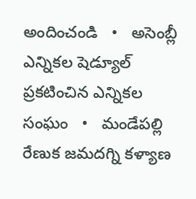అందించండి   •   అసెంబ్లీ ఎన్నికల షెడ్యూల్ ప్రకటించిన ఎన్నికల సంఘం   •   మండేపల్లి రేణుక జమదగ్ని కళ్యాణ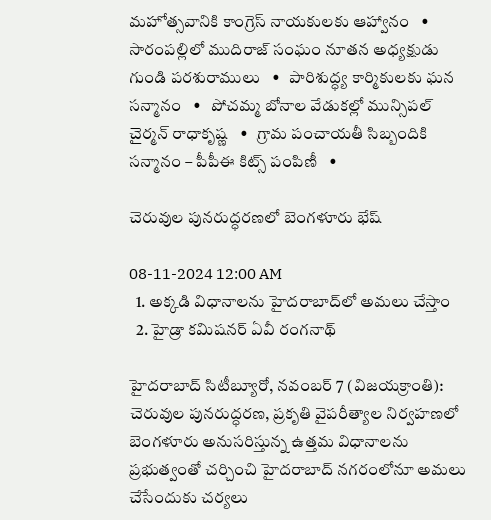మహోత్సవానికి కాంగ్రెస్ నాయకులకు ఆహ్వానం   •   సారంపల్లిలో ముదిరాజ్ సంఘం నూతన అధ్యక్షుడు గుండి పరశురాములు   •   పారిశుద్ధ్య కార్మికులకు ఘన సన్మానం   •   పోచమ్మ బోనాల వేడుకల్లో మున్సిపల్ చైర్మన్ రాధాకృష్ణ   •   గ్రామ పంచాయతీ సిబ్బందికి సన్మానం – పీపీఈ కిట్స్ పంపిణీ   •

చెరువుల పునరుద్ధరణలో బెంగళూరు భేష్

08-11-2024 12:00 AM
  1. అక్కడి విధానాలను హైదరాబాద్‌లో అమలు చేస్తాం
  2. హైడ్రా కమిషనర్ ఏవీ రంగనాథ్

హైదరాబాద్ సిటీబ్యూరో, నవంబర్ 7 (విజయక్రాంతి): చెరువుల పునరుద్ధరణ, ప్రకృతి వైపరీత్యాల నిర్వహణలో బెంగళూరు అనుసరిస్తున్న ఉత్తమ విధానాలను ప్రభుత్వంతో చర్చించి హైదరాబాద్ నగరంలోనూ అమలు చేసేందుకు చర్యలు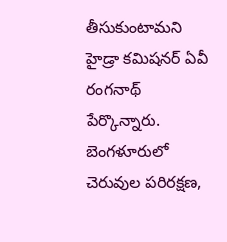తీసుకుంటామని హైడ్రా కమిషనర్ ఏవీ రంగనాథ్ పేర్కొన్నారు. బెంగళూరులో చెరువుల పరిరక్షణ,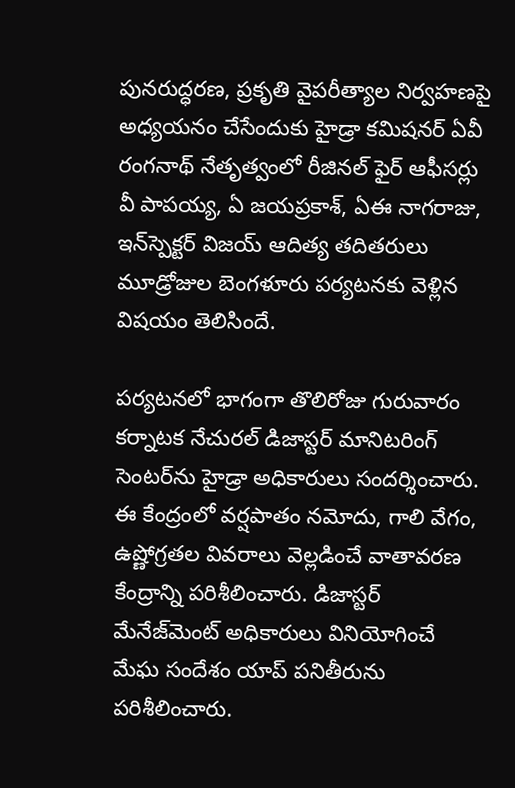పునరుద్ధరణ, ప్రకృతి వైపరీత్యాల నిర్వహణపై అధ్యయనం చేసేందుకు హైడ్రా కమిషనర్ ఏవీ రంగనాథ్ నేతృత్వంలో రీజినల్ ఫైర్ ఆఫీసర్లు వీ పాపయ్య, ఏ జయప్రకాశ్, ఏఈ నాగరాజు, ఇన్‌స్పెక్టర్ విజయ్ ఆదిత్య తదితరులు మూడ్రోజుల బెంగళూరు పర్యటనకు వెళ్లిన విషయం తెలిసిందే.

పర్యటనలో భాగంగా తొలిరోజు గురువారం కర్నాటక నేచురల్ డిజాస్టర్ మానిటరింగ్ సెంటర్‌ను హైడ్రా అధికారులు సందర్శించారు. ఈ కేంద్రంలో వర్షపాతం నమోదు, గాలి వేగం, ఉష్ణోగ్రతల వివరాలు వెల్లడించే వాతావరణ కేంద్రాన్ని పరిశీలించారు. డిజాస్టర్ మేనేజ్‌మెంట్ అధికారులు వినియోగించే మేఘ సందేశం యాప్ పనితీరును పరిశీలించారు.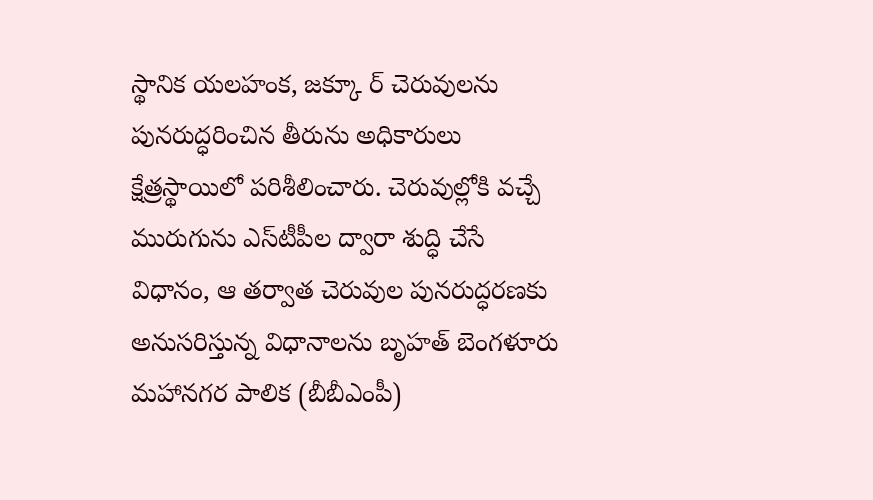స్థానిక యలహంక, జక్కూ ర్ చెరువులను పునరుద్ధరించిన తీరును అధికారులు క్షేత్రస్థాయిలో పరిశీలించారు. చెరువుల్లోకి వచ్చే మురుగును ఎస్‌టీపీల ద్వారా శుద్ధి చేసే విధానం, ఆ తర్వాత చెరువుల పునరుద్ధరణకు అనుసరిస్తున్న విధానాలను బృహత్ బెంగళూరు మహానగర పాలిక (బీబీఎంపీ)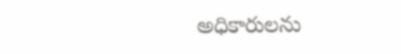అధికారులను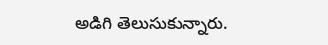అడిగి తెలుసుకున్నారు.